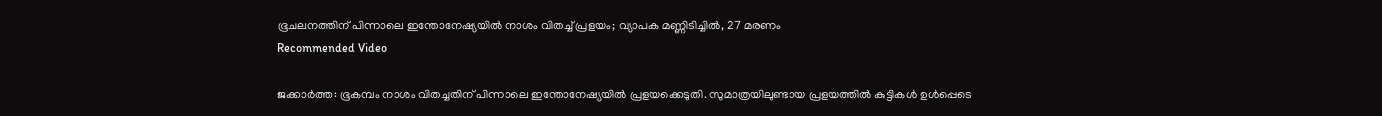ഭൂചലനത്തിന് പിന്നാലെ ഇന്തോനേഷ്യയിൽ നാശം വിതച്ച് പ്രളയം; വ്യാപക മണ്ണിടിച്ചിൽ, 27 മരണം
Recommended Video

ജക്കാർത്ത: ഭൂകമ്പം നാശം വിതച്ചതിന് പിന്നാലെ ഇന്തോനേഷ്യയിൽ പ്രളയക്കെടുതി. സുമാത്രയിലുണ്ടായ പ്രളയത്തിൽ കുട്ടികൾ ഉൾപ്പെടെ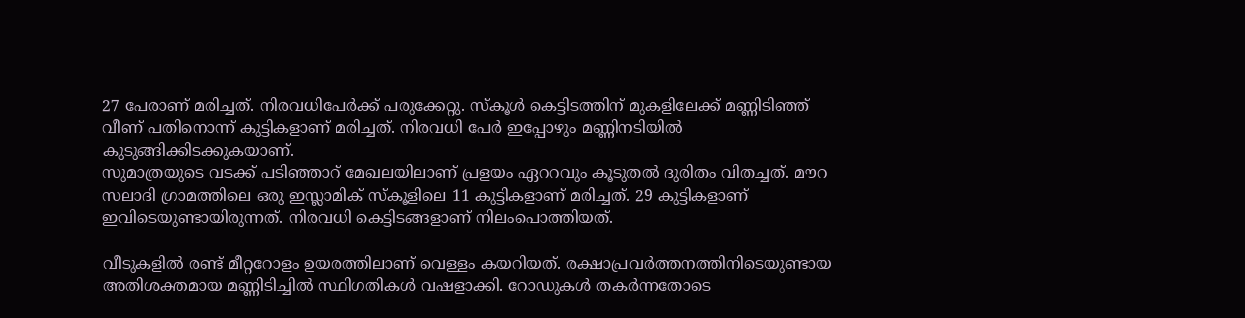27 പേരാണ് മരിച്ചത്. നിരവധിപേർക്ക് പരുക്കേറ്റു. സ്കൂൾ കെട്ടിടത്തിന് മുകളിലേക്ക് മണ്ണിടിഞ്ഞ് വീണ് പതിനൊന്ന് കുട്ടികളാണ് മരിച്ചത്. നിരവധി പേർ ഇപ്പോഴും മണ്ണിനടിയിൽ കുടുങ്ങിക്കിടക്കുകയാണ്.
സുമാത്രയുടെ വടക്ക് പടിഞ്ഞാറ് മേഖലയിലാണ് പ്രളയം ഏററവും കൂടുതൽ ദുരിതം വിതച്ചത്. മൗറ സലാദി ഗ്രാമത്തിലെ ഒരു ഇസ്ലാമിക് സ്കൂളിലെ 11 കുട്ടികളാണ് മരിച്ചത്. 29 കുട്ടികളാണ് ഇവിടെയുണ്ടായിരുന്നത്. നിരവധി കെട്ടിടങ്ങളാണ് നിലംപൊത്തിയത്.

വീടുകളിൽ രണ്ട് മീറ്ററോളം ഉയരത്തിലാണ് വെള്ളം കയറിയത്. രക്ഷാപ്രവർത്തനത്തിനിടെയുണ്ടായ അതിശക്തമായ മണ്ണിടിച്ചിൽ സ്ഥിഗതികൾ വഷളാക്കി. റോഡുകൾ തകർന്നതോടെ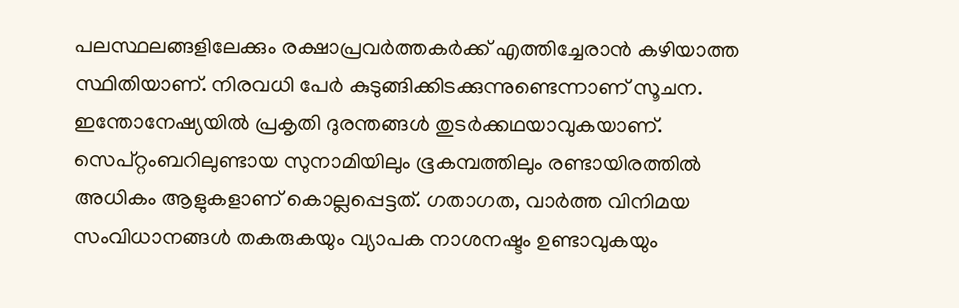പലസ്ഥലങ്ങളിലേക്കും രക്ഷാപ്രവർത്തകർക്ക് എത്തിച്ചേരാൻ കഴിയാത്ത സ്ഥിതിയാണ്. നിരവധി പേർ കുടുങ്ങിക്കിടക്കുന്നുണ്ടെന്നാണ് സൂചന.
ഇന്തോനേഷ്യയിൽ പ്രകൃതി ദുരന്തങ്ങൾ തുടർക്കഥയാവുകയാണ്. സെപ്റ്റംബറിലുണ്ടായ സുനാമിയിലും ഭൂകമ്പത്തിലും രണ്ടായിരത്തിൽ അധികം ആളുകളാണ് കൊല്ലപ്പെട്ടത്. ഗതാഗത, വാർത്ത വിനിമയ സംവിധാനങ്ങൾ തകരുകയും വ്യാപക നാശനഷ്ടം ഉണ്ടാവുകയും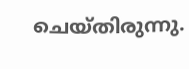ചെയ്തിരുന്നു.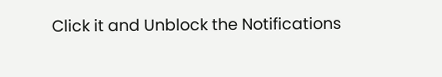Click it and Unblock the Notifications